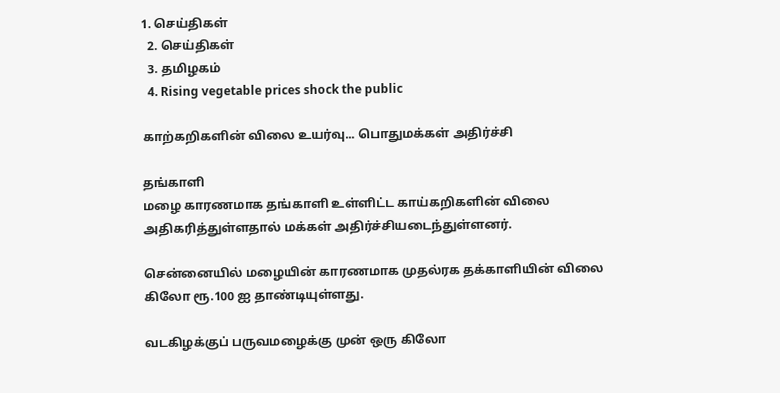1. செய்திகள்
  2. செய்திகள்
  3. த‌மிழக‌ம்
  4. Rising vegetable prices shock the public

காற்கறிகளின் விலை உயர்வு... பொதுமக்கள் அதிர்ச்சி

தங்காளி
மழை காரணமாக தங்காளி உள்ளிட்ட காய்கறிகளின் விலை அதிகரித்துள்ளதால் மக்கள் அதிர்ச்சியடைந்துள்ளனர்.

சென்னையில் மழையின் காரணமாக முதல்ரக தக்காளியின் விலை கிலோ ரூ.100 ஐ தாண்டியுள்ளது.

வடகிழக்குப் பருவமழைக்கு முன் ஒரு கிலோ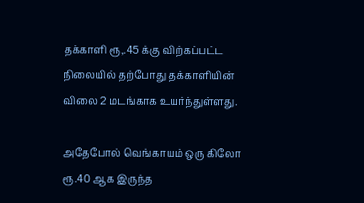தக்காளி ரூ,.45 க்கு விற்கப்பட்ட நிலையில் தற்போது தக்காளியின் விலை 2 மடங்காக உயர்ந்துள்ளது.

அதேபோல் வெங்காயம் ஒரு கிலோ ரூ.40 ஆக இருந்த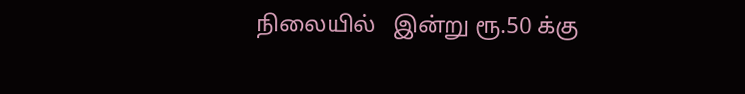நிலையில்   இன்று ரூ.50 க்கு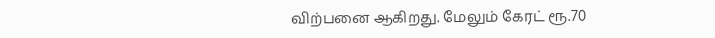விற்பனை ஆகிறது. மேலும் கேரட் ரூ.70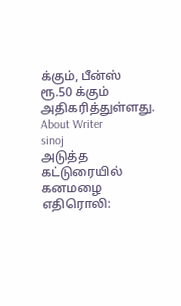க்கும், பீன்ஸ் ரூ.50 க்கும் அதிகரித்துள்ளது.
About Writer
sinoj
அடுத்த கட்டுரையில்
கனமழை எதிரொலி: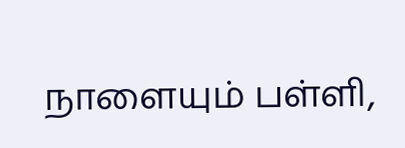நாளையும் பள்ளி,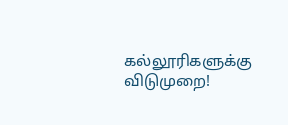கல்லூரிகளுக்கு விடுமுறை!